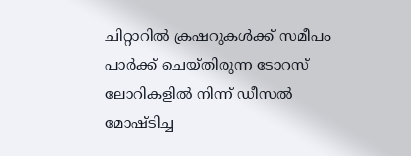ചിറ്റാറിൽ ക്രഷറുകൾക്ക് സമീപം പാർക്ക് ചെയ്തിരുന്ന ടോറസ് ലോറികളിൽ നിന്ന് ഡീസൽ മോഷ്ടിച്ച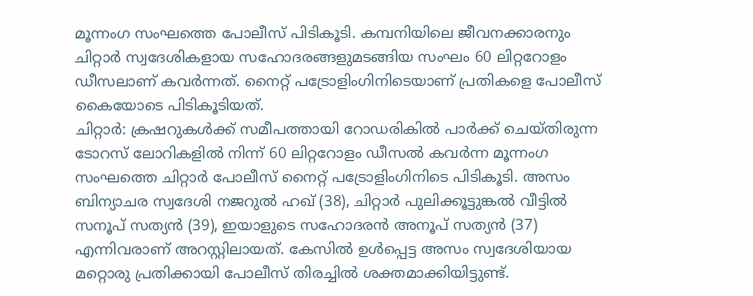മൂന്നംഗ സംഘത്തെ പോലീസ് പിടികൂടി. കമ്പനിയിലെ ജീവനക്കാരനും ചിറ്റാർ സ്വദേശികളായ സഹോദരങ്ങളുമടങ്ങിയ സംഘം 60 ലിറ്ററോളം ഡീസലാണ് കവർന്നത്. നൈറ്റ് പട്രോളിംഗിനിടെയാണ് പ്രതികളെ പോലീസ് കൈയോടെ പിടികൂടിയത്.
ചിറ്റാർ: ക്രഷറുകൾക്ക് സമീപത്തായി റോഡരികിൽ പാർക്ക് ചെയ്തിരുന്ന ടോറസ് ലോറികളിൽ നിന്ന് 60 ലിറ്ററോളം ഡീസൽ കവർന്ന മൂന്നംഗ സംഘത്തെ ചിറ്റാർ പോലീസ് നൈറ്റ് പട്രോളിംഗിനിടെ പിടികൂടി. അസം ബിന്യാചര സ്വദേശി നജറുൽ ഹഖ് (38), ചിറ്റാർ പുലിക്കൂട്ടുങ്കൽ വീട്ടിൽ സനൂപ് സത്യൻ (39), ഇയാളുടെ സഹോദരൻ അനൂപ് സത്യൻ (37) എന്നിവരാണ് അറസ്റ്റിലായത്. കേസിൽ ഉൾപ്പെട്ട അസം സ്വദേശിയായ മറ്റൊരു പ്രതിക്കായി പോലീസ് തിരച്ചിൽ ശക്തമാക്കിയിട്ടുണ്ട്.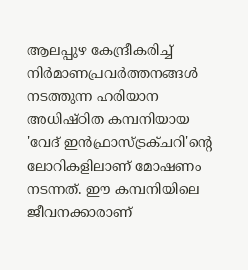ആലപ്പുഴ കേന്ദ്രീകരിച്ച് നിർമാണപ്രവർത്തനങ്ങൾ നടത്തുന്ന ഹരിയാന അധിഷ്ഠിത കമ്പനിയായ 'വേദ് ഇൻഫ്രാസ്ട്രക്ചറി'ന്റെ ലോറികളിലാണ് മോഷണം നടന്നത്. ഈ കമ്പനിയിലെ ജീവനക്കാരാണ്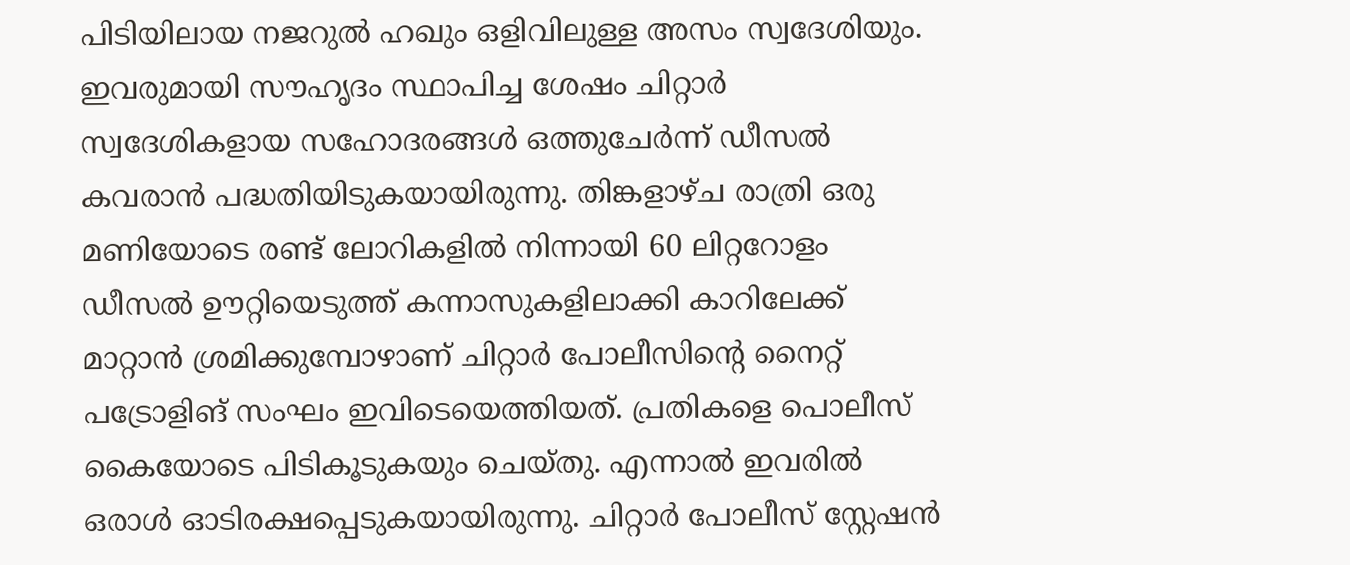പിടിയിലായ നജറുൽ ഹഖും ഒളിവിലുള്ള അസം സ്വദേശിയും. ഇവരുമായി സൗഹൃദം സ്ഥാപിച്ച ശേഷം ചിറ്റാർ സ്വദേശികളായ സഹോദരങ്ങൾ ഒത്തുചേർന്ന് ഡീസൽ കവരാൻ പദ്ധതിയിടുകയായിരുന്നു. തിങ്കളാഴ്ച രാത്രി ഒരു മണിയോടെ രണ്ട് ലോറികളിൽ നിന്നായി 60 ലിറ്ററോളം ഡീസൽ ഊറ്റിയെടുത്ത് കന്നാസുകളിലാക്കി കാറിലേക്ക് മാറ്റാൻ ശ്രമിക്കുമ്പോഴാണ് ചിറ്റാർ പോലീസിന്റെ നൈറ്റ് പട്രോളിങ് സംഘം ഇവിടെയെത്തിയത്. പ്രതികളെ പൊലീസ് കൈയോടെ പിടികൂടുകയും ചെയ്തു. എന്നാൽ ഇവരിൽ ഒരാൾ ഓടിരക്ഷപ്പെടുകയായിരുന്നു. ചിറ്റാർ പോലീസ് സ്റ്റേഷൻ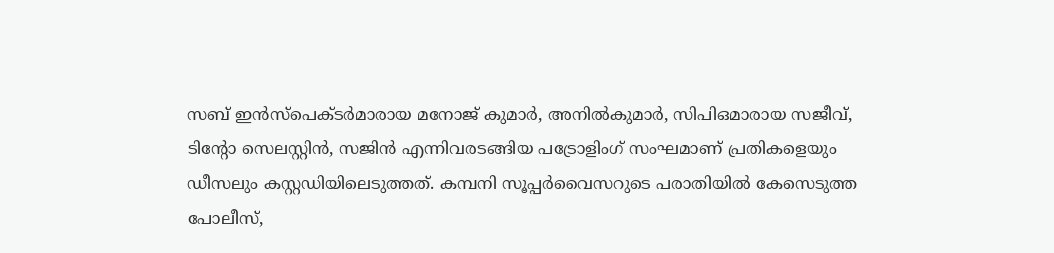സബ് ഇൻസ്പെക്ടർമാരായ മനോജ് കുമാർ, അനിൽകുമാർ, സിപിഒമാരായ സജീവ്, ടിന്റോ സെലസ്റ്റിൻ, സജിൻ എന്നിവരടങ്ങിയ പട്രോളിംഗ് സംഘമാണ് പ്രതികളെയും ഡീസലും കസ്റ്റഡിയിലെടുത്തത്. കമ്പനി സൂപ്പർവൈസറുടെ പരാതിയിൽ കേസെടുത്ത പോലീസ്,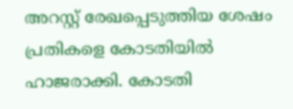അറസ്റ്റ് രേഖപ്പെടുത്തിയ ശേഷം പ്രതികളെ കോടതിയിൽ ഹാജരാക്കി. കോടതി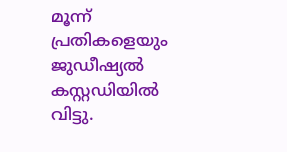മൂന്ന് പ്രതികളെയും ജുഡീഷ്യൽ കസ്റ്റഡിയിൽ വിട്ടു.